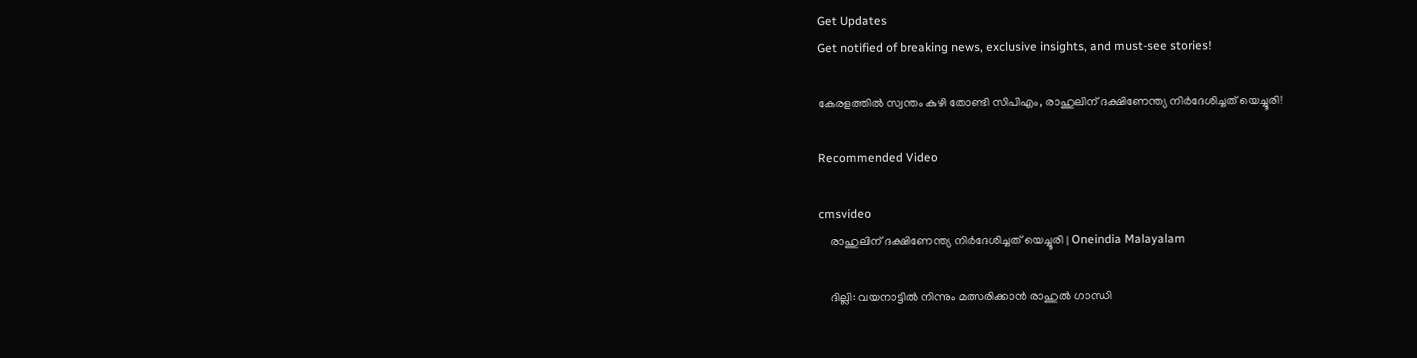Get Updates
Get notified of breaking news, exclusive insights, and must-see stories!

കേരളത്തിൽ സ്വന്തം കുഴി തോണ്ടി സിപിഎം, രാഹുലിന് ദക്ഷിണേന്ത്യ നിർദേശിച്ചത് യെച്ചൂരി!

Recommended Video

cmsvideo
    രാഹുലിന് ദക്ഷിണേന്ത്യ നിർദേശിച്ചത് യെച്ചൂരി | Oneindia Malayalam

    ദില്ലി: വയനാട്ടില്‍ നിന്നും മത്സരിക്കാന്‍ രാഹുല്‍ ഗാന്ധി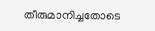തീരുമാനിച്ചതോടെ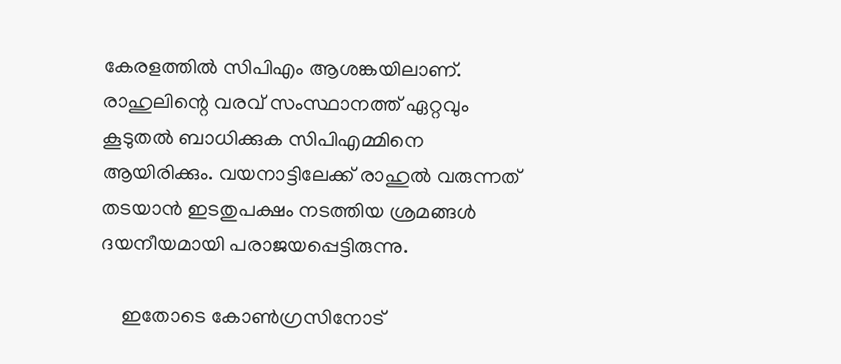കേരളത്തില്‍ സിപിഎം ആശങ്കയിലാണ്. രാഹുലിന്റെ വരവ് സംസ്ഥാനത്ത് ഏറ്റവും കൂടുതല്‍ ബാധിക്കുക സിപിഎമ്മിനെ ആയിരിക്കും. വയനാട്ടിലേക്ക് രാഹുല്‍ വരുന്നത് തടയാന്‍ ഇടതുപക്ഷം നടത്തിയ ശ്രമങ്ങള്‍ ദയനീയമായി പരാജയപ്പെട്ടിരുന്നു.

    ഇതോടെ കോണ്‍ഗ്രസിനോട്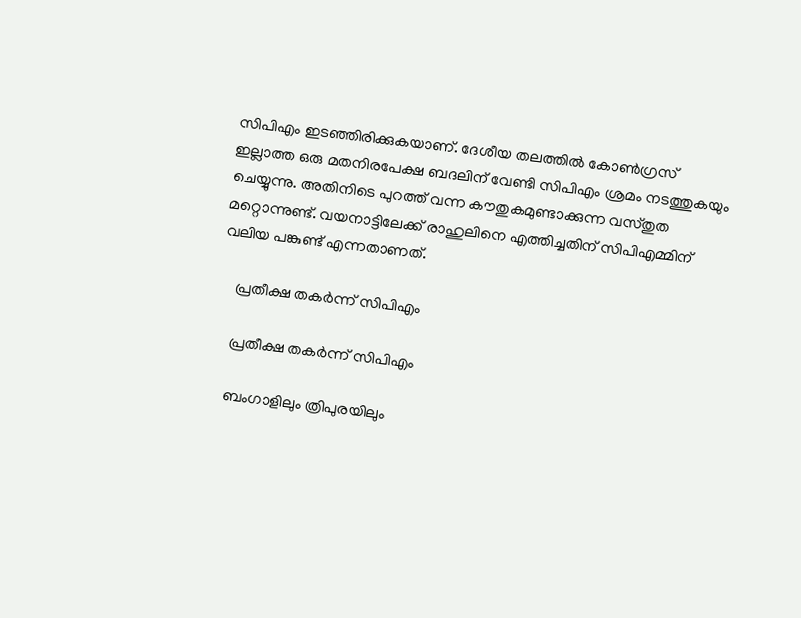സിപിഎം ഇടഞ്ഞിരിക്കുകയാണ്. ദേശീയ തലത്തില്‍ കോണ്‍ഗ്രസ് ഇല്ലാത്ത ഒരു മതനിരപേക്ഷ ബദലിന് വേണ്ടി സിപിഎം ശ്രമം നടത്തുകയും ചെയ്യുന്നു. അതിനിടെ പുറത്ത് വന്ന കൗതുകമുണ്ടാക്കുന്ന വസ്തുത മറ്റൊന്നുണ്ട്. വയനാട്ടിലേക്ക് രാഹുലിനെ എത്തിച്ചതിന് സിപിഎമ്മിന് വലിയ പങ്കുണ്ട് എന്നതാണത്.

    പ്രതീക്ഷ തകർന്ന് സിപിഎം

    പ്രതീക്ഷ തകർന്ന് സിപിഎം

    ബംഗാളിലും ത്രിപുരയിലും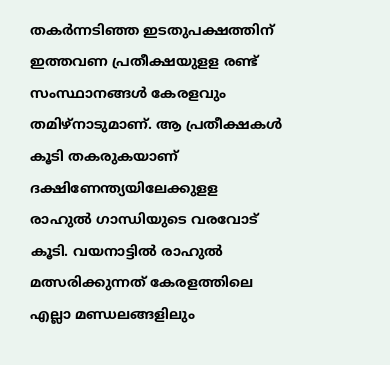തകര്‍ന്നടിഞ്ഞ ഇടതുപക്ഷത്തിന് ഇത്തവണ പ്രതീക്ഷയുളള രണ്ട് സംസ്ഥാനങ്ങള്‍ കേരളവും തമിഴ്‌നാടുമാണ്. ആ പ്രതീക്ഷകള്‍ കൂടി തകരുകയാണ് ദക്ഷിണേന്ത്യയിലേക്കുളള രാഹുല്‍ ഗാന്ധിയുടെ വരവോട് കൂടി. വയനാട്ടില്‍ രാഹുല്‍ മത്സരിക്കുന്നത് കേരളത്തിലെ എല്ലാ മണ്ഡലങ്ങളിലും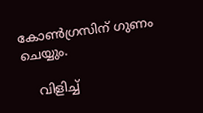കോണ്‍ഗ്രസിന് ഗുണം ചെയ്യും.

    വിളിച്ച്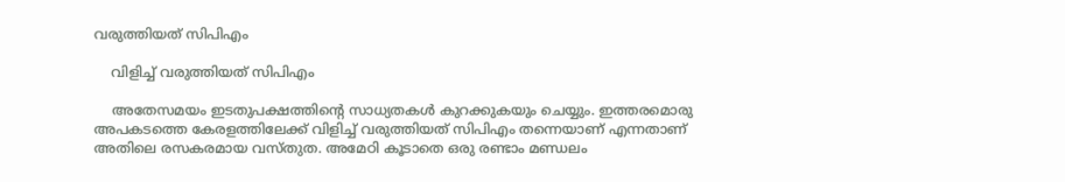വരുത്തിയത് സിപിഎം

    വിളിച്ച് വരുത്തിയത് സിപിഎം

    അതേസമയം ഇടതുപക്ഷത്തിന്റെ സാധ്യതകള്‍ കുറക്കുകയും ചെയ്യും. ഇത്തരമൊരു അപകടത്തെ കേരളത്തിലേക്ക് വിളിച്ച് വരുത്തിയത് സിപിഎം തന്നെയാണ് എന്നതാണ് അതിലെ രസകരമായ വസ്തുത. അമേഠി കൂടാതെ ഒരു രണ്ടാം മണ്ഡലം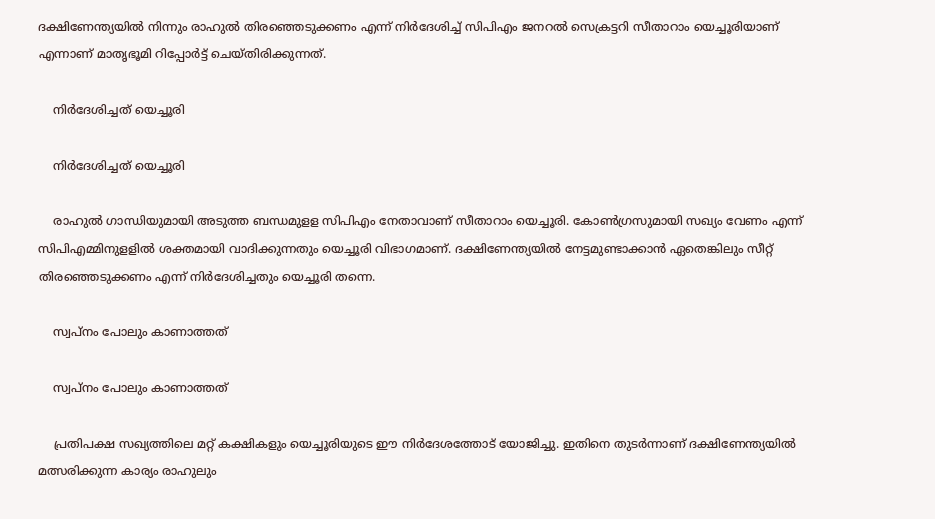ദക്ഷിണേന്ത്യയില്‍ നിന്നും രാഹുല്‍ തിരഞ്ഞെടുക്കണം എന്ന് നിര്‍ദേശിച്ച് സിപിഎം ജനറല്‍ സെക്രട്ടറി സീതാറാം യെച്ചൂരിയാണ് എന്നാണ് മാതൃഭൂമി റിപ്പോർട്ട് ചെയ്തിരിക്കുന്നത്.

    നിർദേശിച്ചത് യെച്ചൂരി

    നിർദേശിച്ചത് യെച്ചൂരി

    രാഹുല്‍ ഗാന്ധിയുമായി അടുത്ത ബന്ധമുളള സിപിഎം നേതാവാണ് സീതാറാം യെച്ചൂരി. കോണ്‍ഗ്രസുമായി സഖ്യം വേണം എന്ന് സിപിഎമ്മിനുളളില്‍ ശക്തമായി വാദിക്കുന്നതും യെച്ചൂരി വിഭാഗമാണ്. ദക്ഷിണേന്ത്യയില്‍ നേട്ടമുണ്ടാക്കാന്‍ ഏതെങ്കിലും സീറ്റ് തിരഞ്ഞെടുക്കണം എന്ന് നിര്‍ദേശിച്ചതും യെച്ചൂരി തന്നെ.

    സ്വപ്നം പോലും കാണാത്തത്

    സ്വപ്നം പോലും കാണാത്തത്

    പ്രതിപക്ഷ സഖ്യത്തിലെ മറ്റ് കക്ഷികളും യെച്ചൂരിയുടെ ഈ നിര്‍ദേശത്തോട് യോജിച്ചു. ഇതിനെ തുടര്‍ന്നാണ് ദക്ഷിണേന്ത്യയില്‍ മത്സരിക്കുന്ന കാര്യം രാഹുലും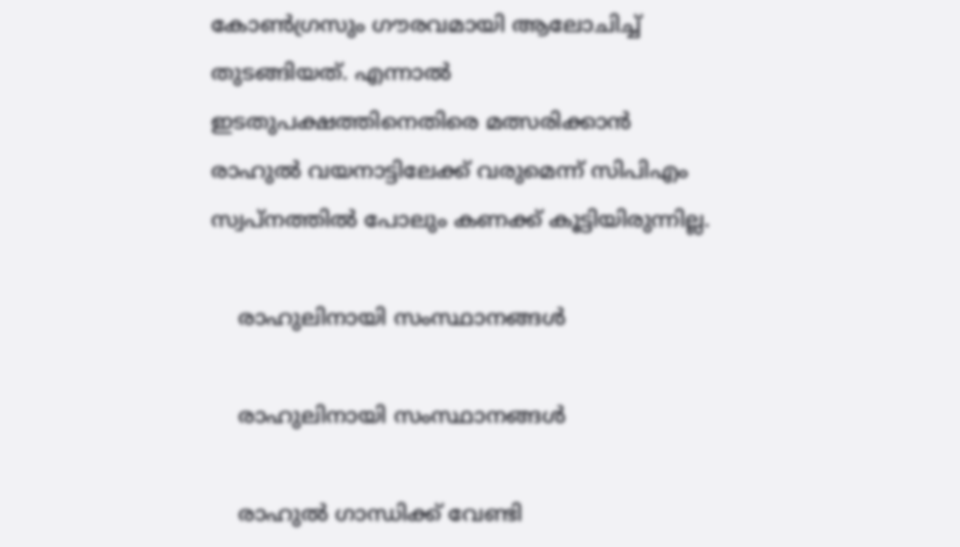കോണ്‍ഗ്രസും ഗൗരവമായി ആലോചിച്ച് തുടങ്ങിയത്. എന്നാല്‍ ഇടതുപക്ഷത്തിനെതിരെ മത്സരിക്കാന്‍ രാഹുല്‍ വയനാട്ടിലേക്ക് വരുമെന്ന് സിപിഎം സ്വപ്‌നത്തില്‍ പോലും കണക്ക് കൂട്ടിയിരുന്നില്ല.

    രാഹുലിനായി സംസ്ഥാനങ്ങൾ

    രാഹുലിനായി സംസ്ഥാനങ്ങൾ

    രാഹുല്‍ ഗാന്ധിക്ക് വേണ്ടി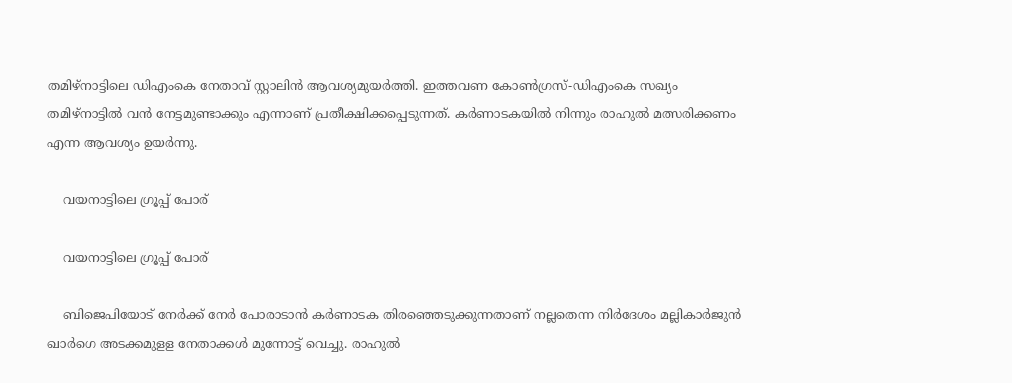തമിഴ്‌നാട്ടിലെ ഡിഎംകെ നേതാവ് സ്റ്റാലിന്‍ ആവശ്യമുയര്‍ത്തി. ഇത്തവണ കോണ്‍ഗ്രസ്-ഡിഎംകെ സഖ്യം തമിഴ്‌നാട്ടില്‍ വന്‍ നേട്ടമുണ്ടാക്കും എന്നാണ് പ്രതീക്ഷിക്കപ്പെടുന്നത്. കര്‍ണാടകയില്‍ നിന്നും രാഹുല്‍ മത്സരിക്കണം എന്ന ആവശ്യം ഉയര്‍ന്നു.

    വയനാട്ടിലെ ഗ്രൂപ്പ് പോര്

    വയനാട്ടിലെ ഗ്രൂപ്പ് പോര്

    ബിജെപിയോട് നേര്‍ക്ക് നേര്‍ പോരാടാന്‍ കര്‍ണാടക തിരഞ്ഞെടുക്കുന്നതാണ് നല്ലതെന്ന നിര്‍ദേശം മല്ലികാര്‍ജുന്‍ ഖാര്‍ഗെ അടക്കമുളള നേതാക്കള്‍ മുന്നോട്ട് വെച്ചു. രാഹുല്‍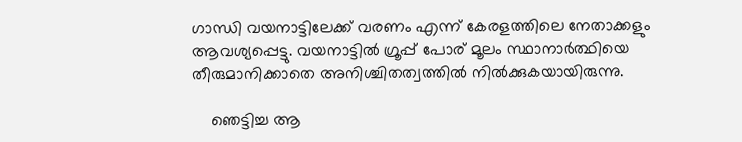ഗാന്ധി വയനാട്ടിലേക്ക് വരണം എന്ന് കേരളത്തിലെ നേതാക്കളും ആവശ്യപ്പെട്ടു. വയനാട്ടില്‍ ഗ്രൂപ്പ് പോര് മൂലം സ്ഥാനാര്‍ത്ഥിയെ തീരുമാനിക്കാതെ അനിശ്ചിതത്വത്തില്‍ നില്‍ക്കുകയായിരുന്നു.

    ഞെട്ടിച്ച ആ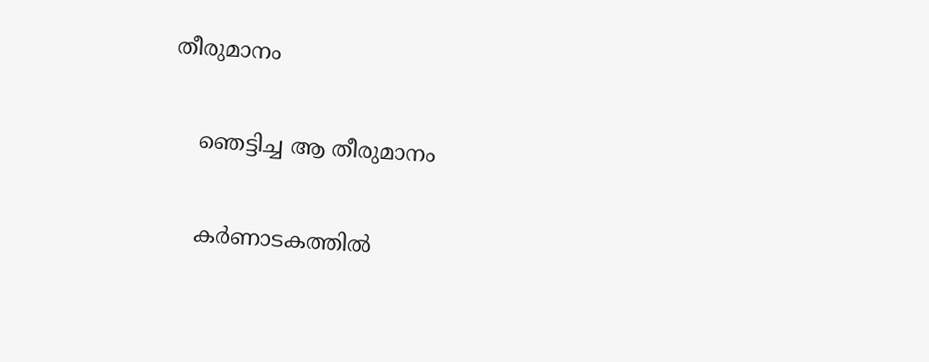തീരുമാനം

    ഞെട്ടിച്ച ആ തീരുമാനം

    കര്‍ണാടകത്തില്‍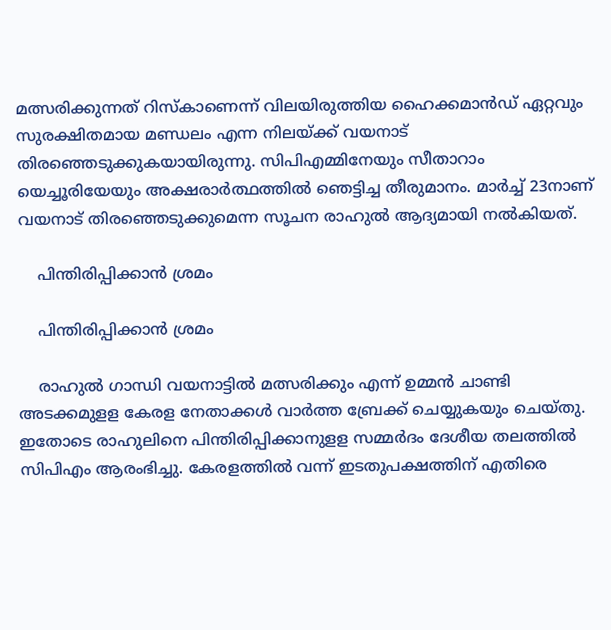മത്സരിക്കുന്നത് റിസ്‌കാണെന്ന് വിലയിരുത്തിയ ഹൈക്കമാന്‍ഡ് ഏറ്റവും സുരക്ഷിതമായ മണ്ഡലം എന്ന നിലയ്ക്ക് വയനാട് തിരഞ്ഞെടുക്കുകയായിരുന്നു. സിപിഎമ്മിനേയും സീതാറാം യെച്ചൂരിയേയും അക്ഷരാര്‍ത്ഥത്തില്‍ ഞെട്ടിച്ച തീരുമാനം. മാര്‍ച്ച് 23നാണ് വയനാട് തിരഞ്ഞെടുക്കുമെന്ന സൂചന രാഹുല്‍ ആദ്യമായി നല്‍കിയത്.

    പിന്തിരിപ്പിക്കാൻ ശ്രമം

    പിന്തിരിപ്പിക്കാൻ ശ്രമം

    രാഹുല്‍ ഗാന്ധി വയനാട്ടില്‍ മത്സരിക്കും എന്ന് ഉമ്മന്‍ ചാണ്ടി അടക്കമുളള കേരള നേതാക്കള്‍ വാര്‍ത്ത ബ്രേക്ക് ചെയ്യുകയും ചെയ്തു. ഇതോടെ രാഹുലിനെ പിന്തിരിപ്പിക്കാനുളള സമ്മര്‍ദം ദേശീയ തലത്തില്‍ സിപിഎം ആരംഭിച്ചു. കേരളത്തില്‍ വന്ന് ഇടതുപക്ഷത്തിന് എതിരെ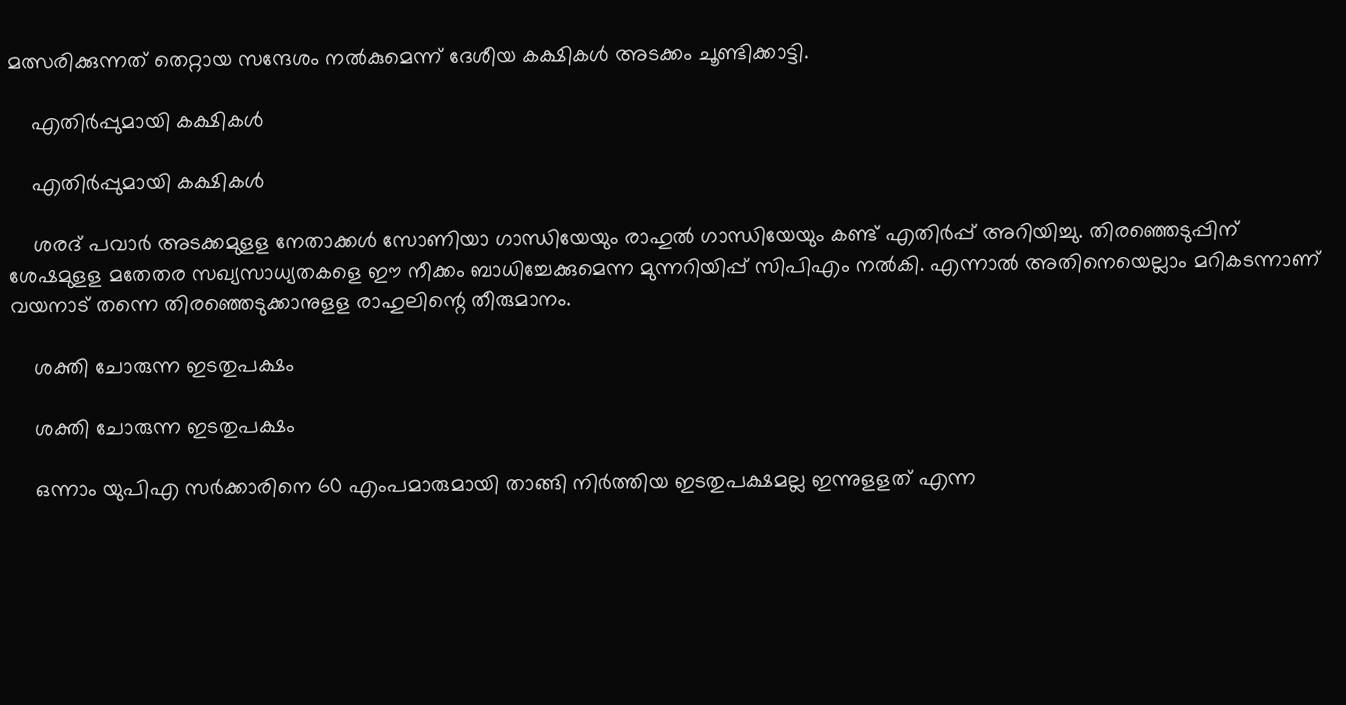മത്സരിക്കുന്നത് തെറ്റായ സന്ദേശം നല്‍കുമെന്ന് ദേശീയ കക്ഷികള്‍ അടക്കം ചൂണ്ടിക്കാട്ടി.

    എതിർപ്പുമായി കക്ഷികൾ

    എതിർപ്പുമായി കക്ഷികൾ

    ശരദ് പവാര്‍ അടക്കമുളള നേതാക്കള്‍ സോണിയാ ഗാന്ധിയേയും രാഹുല്‍ ഗാന്ധിയേയും കണ്ട് എതിര്‍പ്പ് അറിയിച്ചു. തിരഞ്ഞെടുപ്പിന് ശേഷമുളള മതേതര സഖ്യസാധ്യതകളെ ഈ നീക്കം ബാധിച്ചേക്കുമെന്ന മുന്നറിയിപ്പ് സിപിഎം നല്‍കി. എന്നാല്‍ അതിനെയെല്ലാം മറികടന്നാണ് വയനാട് തന്നെ തിരഞ്ഞെടുക്കാനുളള രാഹുലിന്റെ തീരുമാനം.

    ശക്തി ചോരുന്ന ഇടതുപക്ഷം

    ശക്തി ചോരുന്ന ഇടതുപക്ഷം

    ഒന്നാം യുപിഎ സര്‍ക്കാരിനെ 60 എംപമാരുമായി താങ്ങി നിര്‍ത്തിയ ഇടതുപക്ഷമല്ല ഇന്നുളളത് എന്ന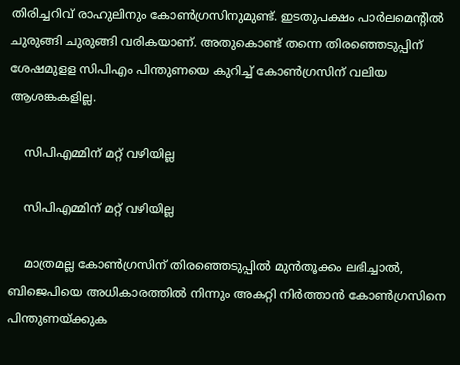തിരിച്ചറിവ് രാഹുലിനും കോണ്‍ഗ്രസിനുമുണ്ട്. ഇടതുപക്ഷം പാര്‍ലമെന്റില്‍ ചുരുങ്ങി ചുരുങ്ങി വരികയാണ്. അതുകൊണ്ട് തന്നെ തിരഞ്ഞെടുപ്പിന് ശേഷമുളള സിപിഎം പിന്തുണയെ കുറിച്ച് കോണ്‍ഗ്രസിന് വലിയ ആശങ്കകളില്ല.

    സിപിഎമ്മിന് മറ്റ് വഴിയില്ല

    സിപിഎമ്മിന് മറ്റ് വഴിയില്ല

    മാത്രമല്ല കോണ്‍ഗ്രസിന് തിരഞ്ഞെടുപ്പില്‍ മുന്‍തൂക്കം ലഭിച്ചാല്‍, ബിജെപിയെ അധികാരത്തില്‍ നിന്നും അകറ്റി നിര്‍ത്താന്‍ കോണ്‍ഗ്രസിനെ പിന്തുണയ്ക്കുക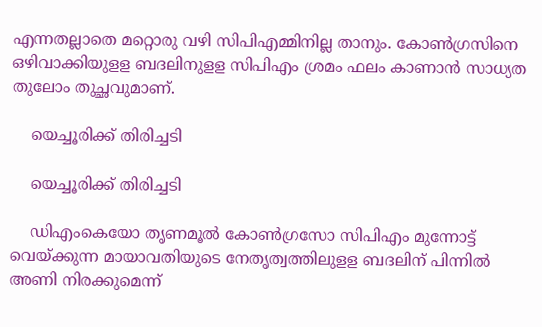എന്നതല്ലാതെ മറ്റൊരു വഴി സിപിഎമ്മിനില്ല താനും. കോണ്‍ഗ്രസിനെ ഒഴിവാക്കിയുളള ബദലിനുളള സിപിഎം ശ്രമം ഫലം കാണാന്‍ സാധ്യത തുലോം തുച്ഛവുമാണ്.

    യെച്ചൂരിക്ക് തിരിച്ചടി

    യെച്ചൂരിക്ക് തിരിച്ചടി

    ഡിഎംകെയോ തൃണമൂല്‍ കോണ്‍ഗ്രസോ സിപിഎം മുന്നോട്ട് വെയ്ക്കുന്ന മായാവതിയുടെ നേതൃത്വത്തിലുളള ബദലിന് പിന്നില്‍ അണി നിരക്കുമെന്ന്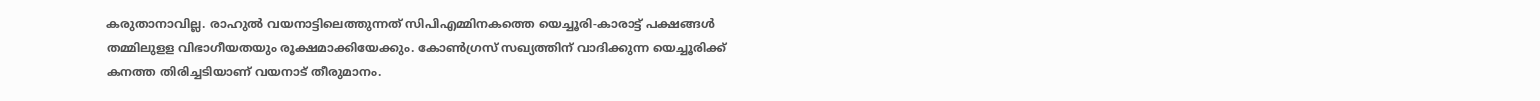കരുതാനാവില്ല. രാഹുല്‍ വയനാട്ടിലെത്തുന്നത് സിപിഎമ്മിനകത്തെ യെച്ചൂരി-കാരാട്ട് പക്ഷങ്ങള്‍ തമ്മിലുളള വിഭാഗീയതയും രൂക്ഷമാക്കിയേക്കും. കോണ്‍ഗ്രസ് സഖ്യത്തിന് വാദിക്കുന്ന യെച്ചൂരിക്ക് കനത്ത തിരിച്ചടിയാണ് വയനാട് തീരുമാനം.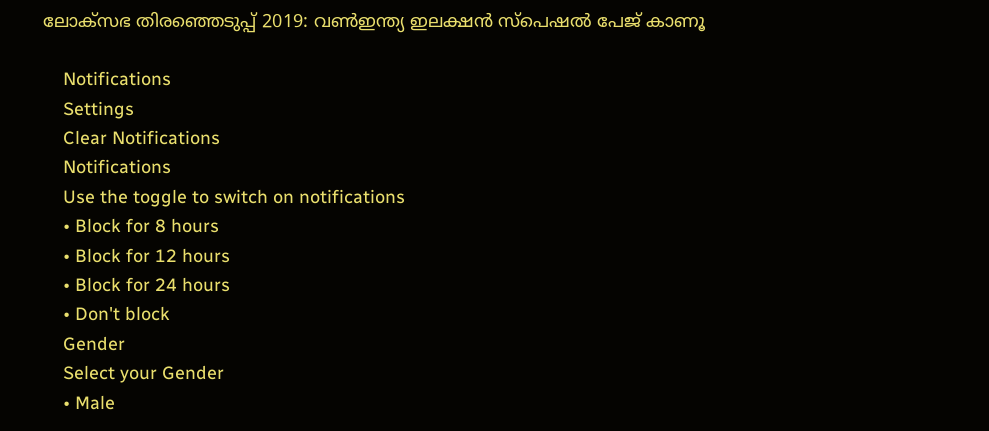ലോക്സഭ തിരഞ്ഞെടുപ്പ് 2019: വൺഇന്ത്യ ഇലക്ഷൻ സ്പെഷൽ പേജ് കാണൂ

    Notifications
    Settings
    Clear Notifications
    Notifications
    Use the toggle to switch on notifications
    • Block for 8 hours
    • Block for 12 hours
    • Block for 24 hours
    • Don't block
    Gender
    Select your Gender
    • Male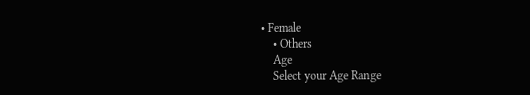• Female
    • Others
    Age
    Select your Age Range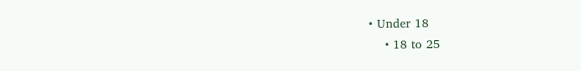• Under 18
    • 18 to 25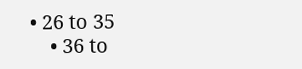• 26 to 35
    • 36 to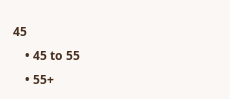45
    • 45 to 55
    • 55+